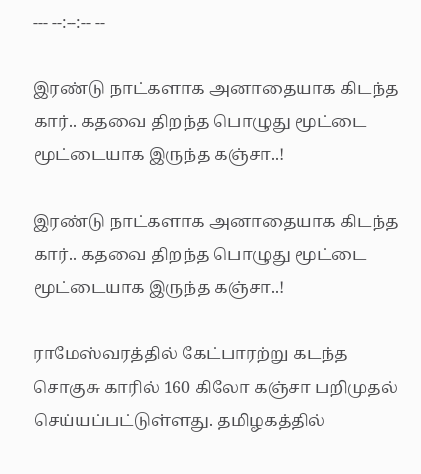--- --:--:-- --

இரண்டு நாட்களாக அனாதையாக கிடந்த கார்.. கதவை திறந்த பொழுது மூட்டை மூட்டையாக இருந்த கஞ்சா..!

இரண்டு நாட்களாக அனாதையாக கிடந்த கார்.. கதவை திறந்த பொழுது மூட்டை மூட்டையாக இருந்த கஞ்சா..!

ராமேஸ்வரத்தில் கேட்பாரற்று கடந்த சொகுசு காரில் 160 கிலோ கஞ்சா பறிமுதல் செய்யப்பட்டுள்ளது. தமிழகத்தில்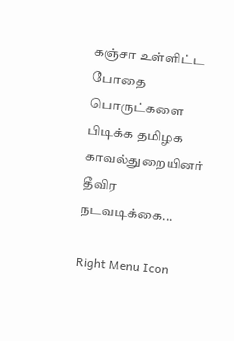கஞ்சா உள்ளிட்ட போதை பொருட்களை பிடிக்க தமிழக காவல்துறையினர் தீவிர நடவடிக்கை...

Right Menu Icon